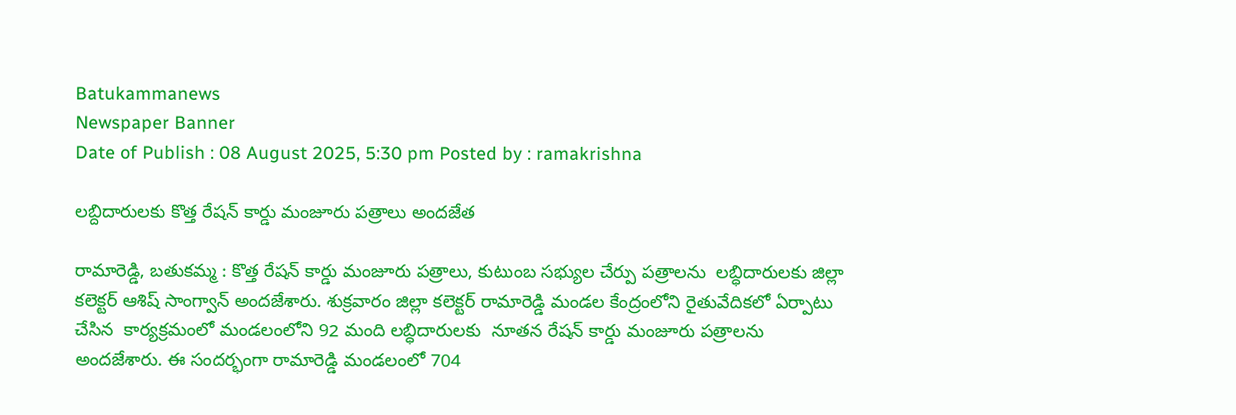Batukammanews
Newspaper Banner
Date of Publish : 08 August 2025, 5:30 pm Posted by : ramakrishna

లబ్దిదారులకు కొత్త రేషన్ కార్డు మంజూరు పత్రాలు అందజేత

రామారెడ్డి, బతుకమ్మ : కొత్త రేషన్ కార్డు మంజూరు పత్రాలు, కుటుంబ సభ్యుల చేర్పు పత్రాలను  లబ్ధిదారులకు జిల్లా కలెక్టర్ ఆశిష్ సాంగ్వాన్ అందజేశారు. శుక్రవారం జిల్లా కలెక్టర్ రామారెడ్డి మండల కేంద్రంలోని రైతువేదికలో ఏర్పాటు చేసిన  కార్యక్రమంలో మండలంలోని 92 మంది లబ్ధిదారులకు  నూతన రేషన్ కార్డు మంజూరు పత్రాలను అందజేశారు. ఈ సందర్భంగా రామారెడ్డి మండలంలో 704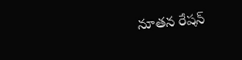నూతన రేషన్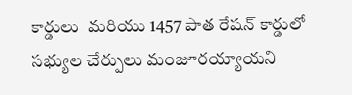కార్డులు  మరియు 1457 పాత రేషన్ కార్డులో సభ్యుల చేర్పులు మంజూరయ్యాయని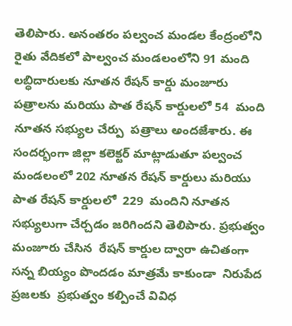తెలిపారు. అనంతరం పల్వంచ మండల కేంద్రంలోని రైతు వేదికలో పాల్వంచ మండలంలోని 91 మంది లబ్ధిదారులకు నూతన రేషన్ కార్డు మంజూరు పత్రాలను మరియు పాత రేషన్ కార్డులలో 54  మంది నూతన సభ్యుల చేర్పు  పత్రాలు అందజేశారు. ఈ సందర్భంగా జిల్లా కలెక్టర్ మాట్లాడుతూ పల్వంచ మండలంలో 202 నూతన రేషన్ కార్డులు మరియు  పాత రేషన్ కార్డులలో  229  మందిని నూతన సభ్యులుగా చేర్చడం జరిగిందని తెలిపారు. ప్రభుత్వం మంజూరు చేసిన  రేషన్ కార్డుల ద్వారా ఉచితంగా సన్న బియ్యం పొందడం మాత్రమే కాకుండా  నిరుపేద ప్రజలకు  ప్రభుత్వం కల్పించే వివిధ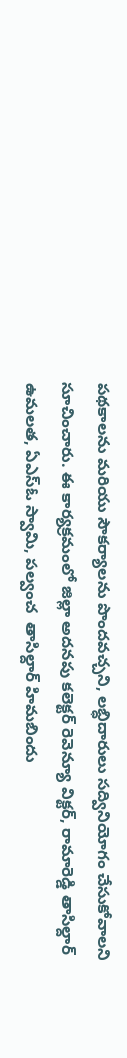పథకాలను మరియు సౌకర్యాలను పొందవచ్చని, లబ్ధిదారులు సద్వినియోగం చేసుకోవాలని సూచించారు. ఈ కార్యక్రమంలో జిల్లా అదనపు కలెక్టర్ రెవెన్యూ విక్టర్, రామారెడ్డి తాసిల్దార్ ఉమలత, ఏఎస్ఓ స్వామి, పల్వంచ  తాసిల్దార్ హిమబిందు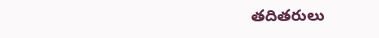తదితరులు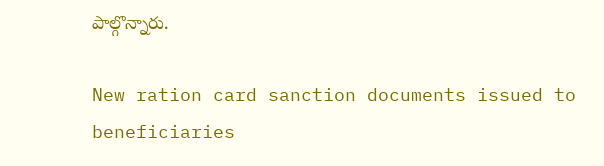పాల్గొన్నారు.

New ration card sanction documents issued to beneficiaries